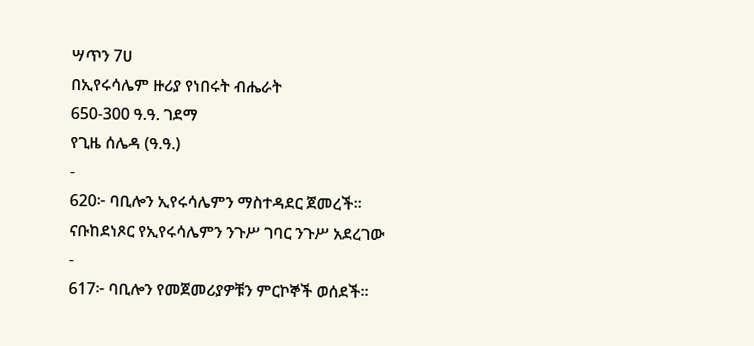ሣጥን 7ሀ
በኢየሩሳሌም ዙሪያ የነበሩት ብሔራት
650-300 ዓ.ዓ. ገደማ
የጊዜ ሰሌዳ (ዓ.ዓ.)
-
620፦ ባቢሎን ኢየሩሳሌምን ማስተዳደር ጀመረች።
ናቡከደነጾር የኢየሩሳሌምን ንጉሥ ገባር ንጉሥ አደረገው
-
617፦ ባቢሎን የመጀመሪያዎቹን ምርኮኞች ወሰደች።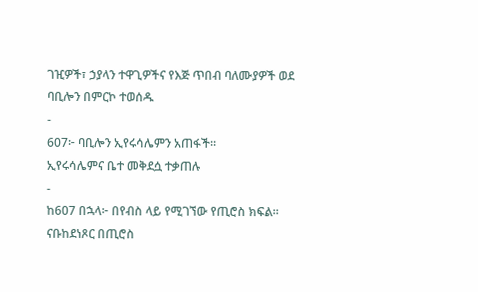ገዢዎች፣ ኃያላን ተዋጊዎችና የእጅ ጥበብ ባለሙያዎች ወደ ባቢሎን በምርኮ ተወሰዱ
-
607፦ ባቢሎን ኢየሩሳሌምን አጠፋች።
ኢየሩሳሌምና ቤተ መቅደሷ ተቃጠሉ
-
ከ607 በኋላ፦ በየብስ ላይ የሚገኘው የጢሮስ ክፍል።
ናቡከደነጾር በጢሮስ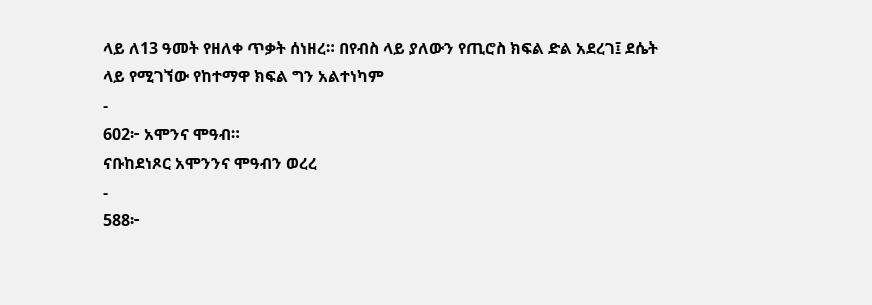ላይ ለ13 ዓመት የዘለቀ ጥቃት ሰነዘረ። በየብስ ላይ ያለውን የጢሮስ ክፍል ድል አደረገ፤ ደሴት ላይ የሚገኘው የከተማዋ ክፍል ግን አልተነካም
-
602፦ አሞንና ሞዓብ።
ናቡከደነጾር አሞንንና ሞዓብን ወረረ
-
588፦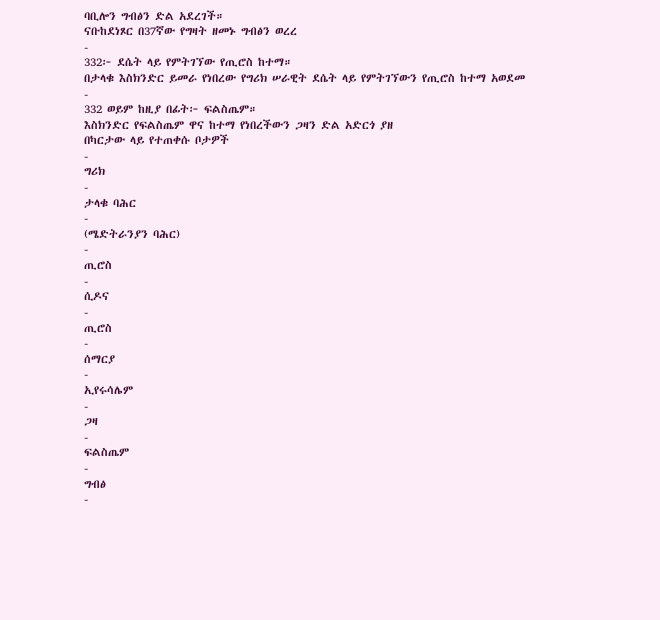ባቢሎን ግብፅን ድል አደረገች።
ናቡከደነጾር በ37ኛው የግዛት ዘመኑ ግብፅን ወረረ
-
332፦ ደሴት ላይ የምትገኘው የጢሮስ ከተማ።
በታላቁ እስክንድር ይመራ የነበረው የግሪክ ሠራዊት ደሴት ላይ የምትገኘውን የጢሮስ ከተማ አወደመ
-
332 ወይም ከዚያ በፊት፦ ፍልስጤም።
እስክንድር የፍልስጤም ዋና ከተማ የነበረችውን ጋዛን ድል አድርጎ ያዘ
በካርታው ላይ የተጠቀሱ ቦታዎች
-
ግሪክ
-
ታላቁ ባሕር
-
(ሜድትራንያን ባሕር)
-
ጢሮስ
-
ሲዶና
-
ጢሮስ
-
ሰማርያ
-
ኢየሩሳሌም
-
ጋዛ
-
ፍልስጤም
-
ግብፅ
-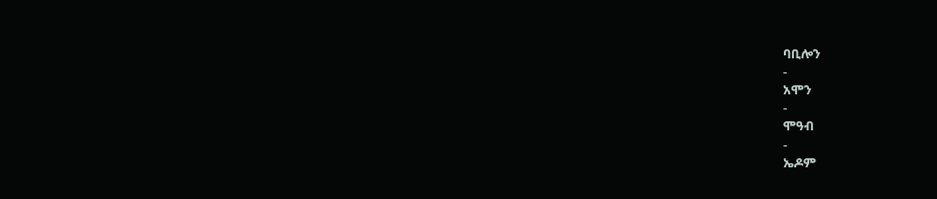ባቢሎን
-
አሞን
-
ሞዓብ
-
ኤዶም